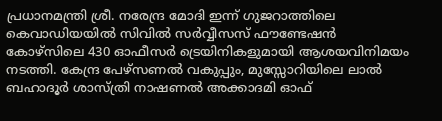പ്രധാനമന്ത്രി ശ്രീ. നരേന്ദ്ര മോദി ഇന്ന് ഗുജറാത്തിലെ കെവാഡിയയില്‍ സിവില്‍ സര്‍വ്വീസസ് ഫൗണ്ടേഷന്‍ കോഴ്‌സിലെ 430 ഓഫീസര്‍ ട്രെയിനികളുമായി ആശയവിനിമയം നടത്തി. കേന്ദ്ര പേഴ്‌സണല്‍ വകുപ്പും, മുസ്സോറിയിലെ ലാല്‍ ബഹാദൂര്‍ ശാസ്ത്രി നാഷണല്‍ അക്കാദമി ഓഫ്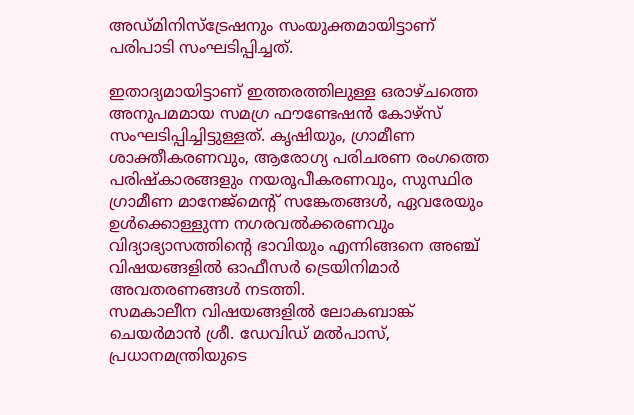അഡ്മിനിസ്‌ട്രേഷനും സംയുക്തമായിട്ടാണ് പരിപാടി സംഘടിപ്പിച്ചത്.

ഇതാദ്യമായിട്ടാണ് ഇത്തരത്തിലുള്ള ഒരാഴ്ചത്തെ അനുപമമായ സമഗ്ര ഫൗണ്ടേഷന്‍ കോഴ്‌സ് സംഘടിപ്പിച്ചിട്ടുള്ളത്. കൃഷിയും, ഗ്രാമീണ ശാക്തീകരണവും, ആരോഗ്യ പരിചരണ രംഗത്തെ പരിഷ്‌കാരങ്ങളും നയരൂപീകരണവും, സുസ്ഥിര ഗ്രാമീണ മാനേജ്‌മെന്റ് സങ്കേതങ്ങള്‍, ഏവരേയും ഉള്‍ക്കൊള്ളുന്ന നഗരവല്‍ക്കരണവും വിദ്യാഭ്യാസത്തിന്റെ ഭാവിയും എന്നിങ്ങനെ അഞ്ച് വിഷയങ്ങളില്‍ ഓഫീസര്‍ ട്രെയിനിമാര്‍ അവതരണങ്ങള്‍ നടത്തി.
സമകാലീന വിഷയങ്ങളില്‍ ലോകബാങ്ക് ചെയര്‍മാന്‍ ശ്രീ. ഡേവിഡ് മല്‍പാസ്, പ്രധാനമന്ത്രിയുടെ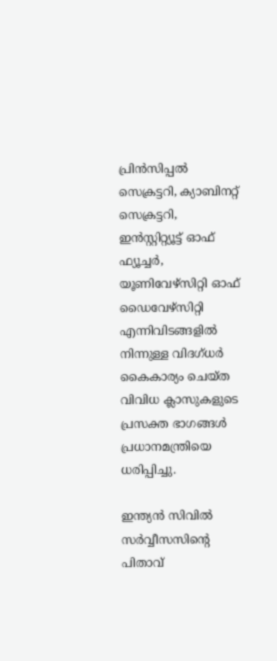പ്രിന്‍സിപ്പല്‍ സെക്രട്ടറി, ക്യാബിനറ്റ് സെക്രട്ടറി, ഇന്‍സ്റ്റിറ്റ്യൂട്ട് ഓഫ് ഫ്യൂച്ചര്‍, യൂണിവേഴ്‌സിറ്റി ഓഫ് ഡൈവേഴ്‌സിറ്റി എന്നിവിടങ്ങളില്‍ നിന്നുള്ള വിദഗ്ധര്‍ കൈകാര്യം ചെയ്ത വിവിധ ക്ലാസുകളുടെ പ്രസക്ത ഭാഗങ്ങള്‍ പ്രധാനമന്ത്രിയെ ധരിപ്പിച്ചു.

ഇന്ത്യന്‍ സിവില്‍ സര്‍വ്വീസസിന്റെ പിതാവ്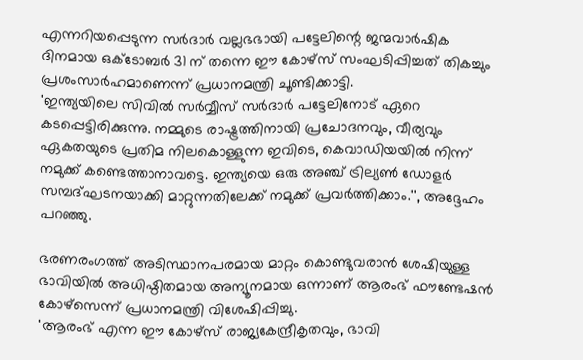എന്നറിയപ്പെടുന്ന സര്‍ദാര്‍ വല്ലഭഭായി പട്ടേലിന്റെ ജന്മവാര്‍ഷിക ദിനമായ ഒക്‌ടോബര്‍ 31 ന് തന്നെ ഈ കോഴ്‌സ് സംഘടിപ്പിച്ചത് തികച്ചും പ്രശംസാര്‍ഹമാണെന്ന് പ്രധാനമന്ത്രി ചൂണ്ടിക്കാട്ടി.
'ഇന്ത്യയിലെ സിവില്‍ സര്‍വ്വീസ് സര്‍ദാര്‍ പട്ടേലിനോട് ഏറെ കടപ്പെട്ടിരിക്കുന്നു. നമ്മുടെ രാഷ്ട്രത്തിനായി പ്രചോദനവും, വീര്യവും ഏകതയുടെ പ്രതിമ നിലകൊള്ളുന്ന ഇവിടെ, കെവാഡിയയില്‍ നിന്ന് നമുക്ക് കണ്ടെത്താനാവട്ടെ. ഇന്ത്യയെ ഒരു അഞ്ച് ട്രില്യണ്‍ ഡോളര്‍ സമ്പദ്ഘടനയാക്കി മാറ്റുന്നതിലേക്ക് നമുക്ക് പ്രവര്‍ത്തിക്കാം.'', അദ്ദേഹം പറഞ്ഞു.

ഭരണരംഗത്ത് അടിസ്ഥാനപരമായ മാറ്റം കൊണ്ടുവരാന്‍ ശേഷിയുള്ള ഭാവിയില്‍ അധിഷ്ഠിതമായ അന്യൂനമായ ഒന്നാണ് ആരംഭ് ഫൗണ്ടേഷന്‍ കോഴ്‌സെന്ന് പ്രധാനമന്ത്രി വിശേഷിപ്പിച്ചു.
'ആരംഭ് എന്ന ഈ കോഴ്‌സ് രാജ്യകേന്ദ്രീകൃതവും, ഭാവി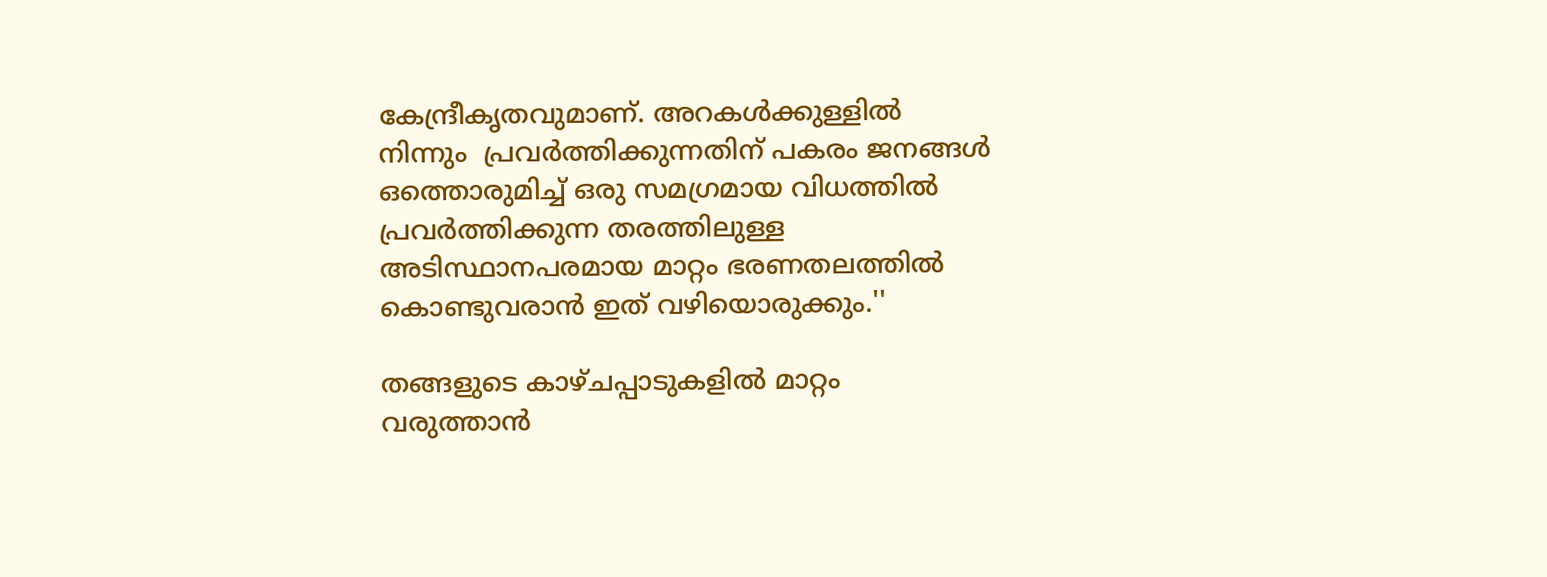കേന്ദ്രീകൃതവുമാണ്. അറകള്‍ക്കുള്ളില്‍ നിന്നും  പ്രവര്‍ത്തിക്കുന്നതിന് പകരം ജനങ്ങള്‍ ഒത്തൊരുമിച്ച് ഒരു സമഗ്രമായ വിധത്തില്‍ പ്രവര്‍ത്തിക്കുന്ന തരത്തിലുള്ള അടിസ്ഥാനപരമായ മാറ്റം ഭരണതലത്തില്‍ കൊണ്ടുവരാന്‍ ഇത് വഴിയൊരുക്കും.''

തങ്ങളുടെ കാഴ്ചപ്പാടുകളില്‍ മാറ്റം വരുത്താന്‍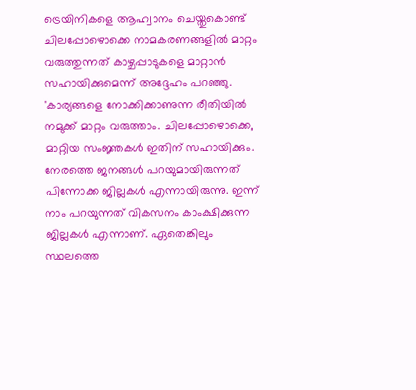ട്രെയിനികളെ ആഹ്വാനം ചെയ്തുകൊണ്ട് ചിലപ്പോഴൊക്കെ നാമകരണങ്ങളില്‍ മാറ്റം വരുത്തുന്നത് കാഴ്ചപ്പാടുകളെ മാറ്റാന്‍ സഹായിക്കുമെന്ന് അദ്ദേഹം പറഞ്ഞു.
'കാര്യങ്ങളെ നോക്കിക്കാണുന്ന രീതിയില്‍ നമുക്ക് മാറ്റം വരുത്താം. ചിലപ്പോഴൊക്കെ, മാറ്റിയ സംജ്ഞകള്‍ ഇതിന് സഹായിക്കും. നേരത്തെ ജനങ്ങള്‍ പറയുമായിരുന്നത് പിന്നോക്ക ജില്ലകള്‍ എന്നായിരുന്നു. ഇന്ന് നാം പറയുന്നത് വികസനം കാംക്ഷിക്കുന്ന ജില്ലകള്‍ എന്നാണ്. ഏതെങ്കിലും സ്ഥലത്തെ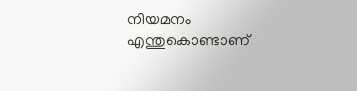നിയമനം എന്തുകൊണ്ടാണ്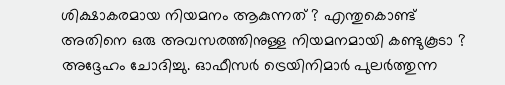ശിക്ഷാകരമായ നിയമനം ആകുന്നത് ? എന്തുകൊണ്ട് അതിനെ ഒരു അവസരത്തിനുള്ള നിയമനമായി കണ്ടുകൂടാ ? അദ്ദേഹം ചോദിച്ചു. ഓഫീസര്‍ ട്രെയിനിമാര്‍ പുലര്‍ത്തുന്ന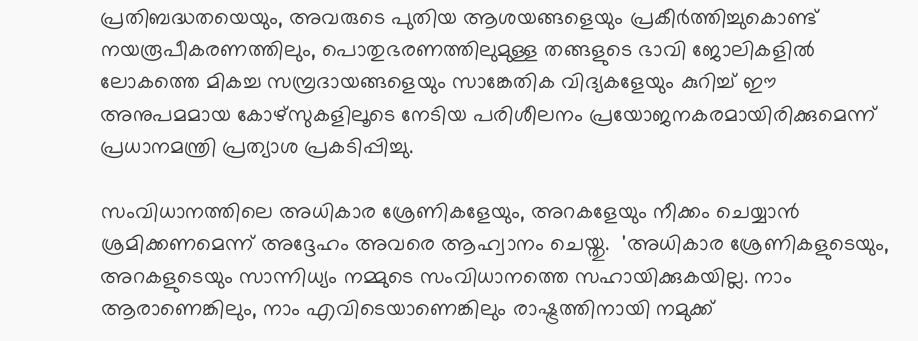പ്രതിബദ്ധതയെയും, അവരുടെ പുതിയ ആശയങ്ങളെയും പ്രകീര്‍ത്തിച്ചുകൊണ്ട് നയരൂപീകരണത്തിലും, പൊതുഭരണത്തിലുമുള്ള തങ്ങളുടെ ഭാവി ജോലികളില്‍ ലോകത്തെ മികച്ച സമ്പ്രദായങ്ങളെയും സാങ്കേതിക വിദ്യകളേയും കുറിച്ച് ഈ അനുപമമായ കോഴ്‌സുകളിലൂടെ നേടിയ പരിശീലനം പ്രയോജനകരമായിരിക്കുമെന്ന് പ്രധാനമന്ത്രി പ്രത്യാശ പ്രകടിപ്പിച്ചു.

സംവിധാനത്തിലെ അധികാര ശ്രേണികളേയും, അറകളേയും നീക്കം ചെയ്യാന്‍ ശ്രമിക്കണമെന്ന് അദ്ദേഹം അവരെ ആഹ്വാനം ചെയ്തു.  'അധികാര ശ്രേണികളുടെയും, അറകളുടെയും സാന്നിധ്യം നമ്മുടെ സംവിധാനത്തെ സഹായിക്കുകയില്ല. നാം ആരാണെങ്കിലും, നാം എവിടെയാണെങ്കിലും രാഷ്ട്രത്തിനായി നമുക്ക്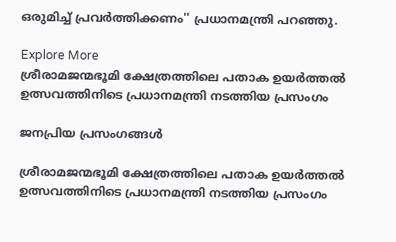ഒരുമിച്ച് പ്രവര്‍ത്തിക്കണം'' പ്രധാനമന്ത്രി പറഞ്ഞു.

Explore More
ശ്രീരാമജന്മഭൂമി ക്ഷേത്രത്തിലെ പതാക ഉയർത്തൽ ഉത്സവത്തിനിടെ പ്രധാനമന്ത്രി നടത്തിയ പ്രസംഗം

ജനപ്രിയ പ്രസംഗങ്ങൾ

ശ്രീരാമജന്മഭൂമി ക്ഷേത്രത്തിലെ പതാക ഉയർത്തൽ ഉത്സവത്തിനിടെ പ്രധാനമന്ത്രി നടത്തിയ പ്രസംഗം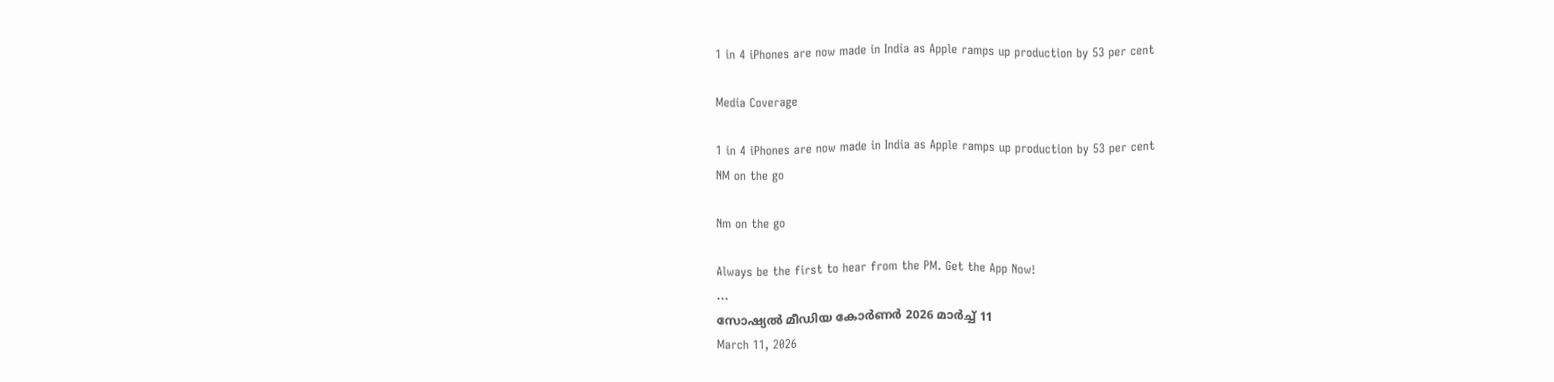1 in 4 iPhones are now made in India as Apple ramps up production by 53 per cent

Media Coverage

1 in 4 iPhones are now made in India as Apple ramps up production by 53 per cent
NM on the go

Nm on the go

Always be the first to hear from the PM. Get the App Now!
...
സോഷ്യൽ മീഡിയ കോർണർ 2026 മാർച്ച് 11
March 11, 2026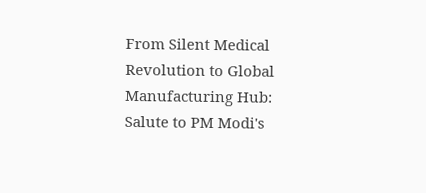From Silent Medical Revolution to Global Manufacturing Hub: Salute to PM Modi's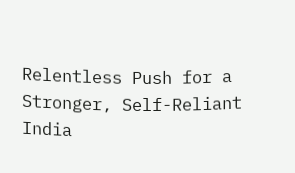Relentless Push for a Stronger, Self-Reliant India